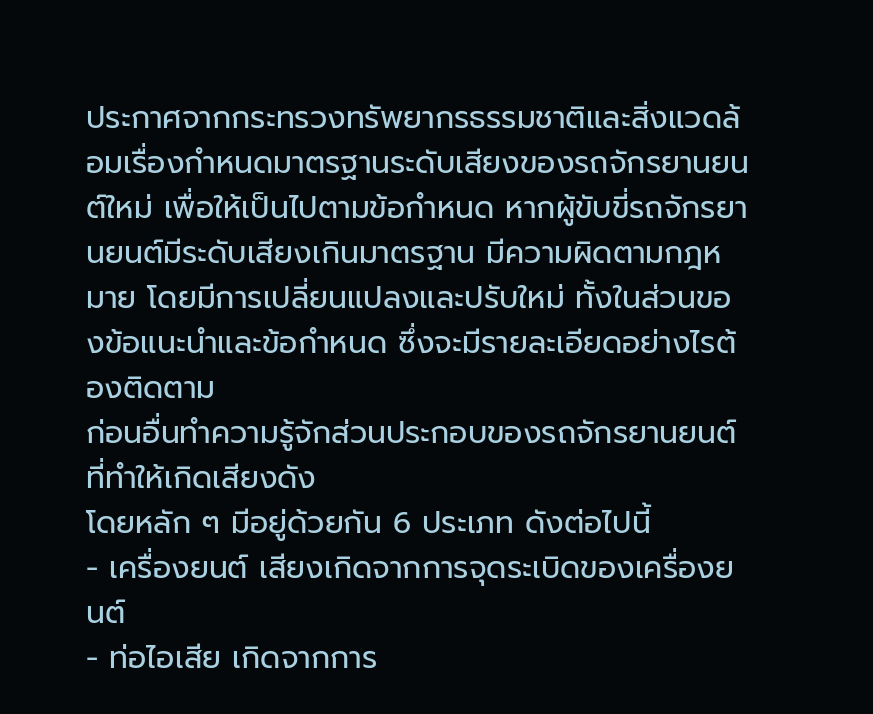ประกาศจากกระทรวงทรัพยากรธรรมชาติและสิ่งแวดล้อมเรื่องกำหนดมาตรฐานระดับเสียงของรถจักรยานยนต์ใหม่ เพื่อให้เป็นไปตามข้อกำหนด หากผู้ขับขี่รถจักรยานยนต์มีระดับเสียงเกินมาตรฐาน มีความผิดตามกฎหมาย โดยมีการเปลี่ยนแปลงและปรับใหม่ ทั้งในส่วนของข้อแนะนำและข้อกำหนด ซึ่งจะมีรายละเอียดอย่างไรต้องติดตาม
ก่อนอื่นทำความรู้จักส่วนประกอบของรถจักรยานยนต์ที่ทำให้เกิดเสียงดัง
โดยหลัก ๆ มีอยู่ด้วยกัน 6 ประเภท ดังต่อไปนี้
- เครื่องยนต์ เสียงเกิดจากการจุดระเบิดของเครื่องยนต์
- ท่อไอเสีย เกิดจากการ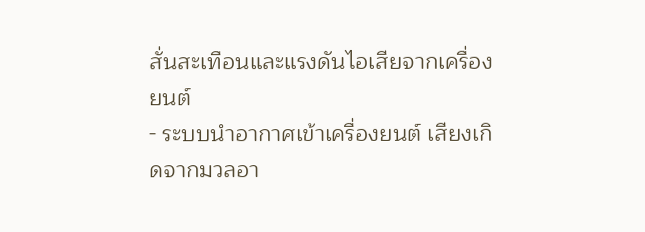สั่นสะเทือนและแรงดันไอเสียจากเครื่องยนต์
- ระบบนำอากาศเข้าเครื่องยนต์ เสียงเกิดจากมวลอา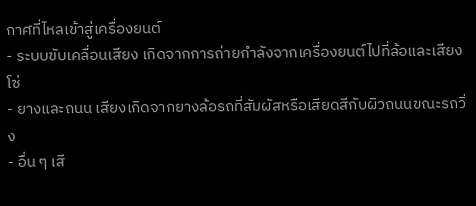กาศที่ไหลเข้าสู่เครื่องยนต์
- ระบบขับเคลื่อนเสียง เกิดจากการถ่ายกำลังจากเครื่องยนต์ไปที่ล้อและเสียงโซ่
- ยางและถนน เสียงเกิดจากยางล้อรถที่สัมผัสหรือเสียดสีกับผิวถนนขณะรถวิ่ง
- อื่น ๆ เสี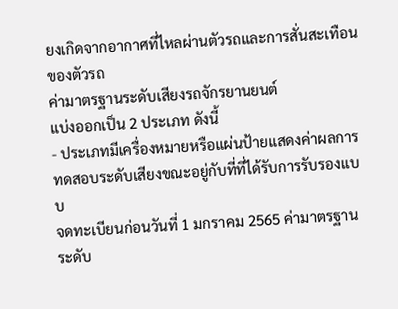ยงเกิดจากอากาศที่ไหลผ่านตัวรถและการสั่นสะเทือนของตัวรถ
ค่ามาตรฐานระดับเสียงรถจักรยานยนต์
แบ่งออกเป็น 2 ประเภท ดังนี้
- ประเภทมีเครื่องหมายหรือแผ่นป้ายแสดงค่าผลการทดสอบระดับเสียงขณะอยู่กับที่ที่ได้รับการรับรองแบบ
จดทะเบียนก่อนวันที่ 1 มกราคม 2565 ค่ามาตรฐานระดับ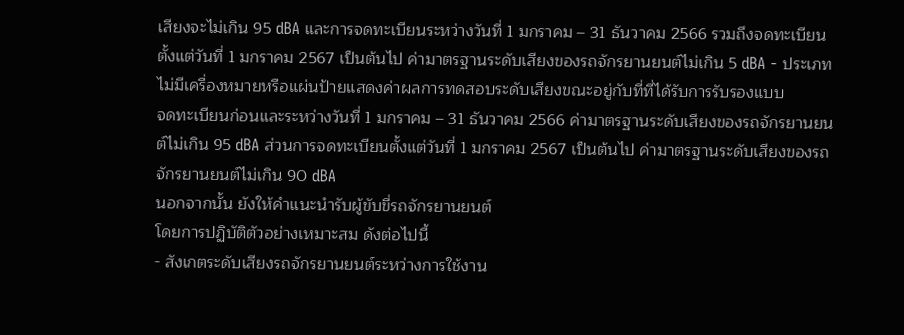เสียงจะไม่เกิน 95 dBA และการจดทะเบียนระหว่างวันที่ 1 มกราคม – 31 ธันวาคม 2566 รวมถึงจดทะเบียนตั้งแต่วันที่ 1 มกราคม 2567 เป็นต้นไป ค่ามาตรฐานระดับเสียงของรถจักรยานยนต์ไม่เกิน 5 dBA - ประเภทไม่มีเครื่องหมายหรือแผ่นป้ายแสดงค่าผลการทดสอบระดับเสียงขณะอยู่กับที่ที่ได้รับการรับรองแบบ
จดทะเบียนก่อนและระหว่างวันที่ 1 มกราคม – 31 ธันวาคม 2566 ค่ามาตรฐานระดับเสียงของรถจักรยานยนต์ไม่เกิน 95 dBA ส่วนการจดทะเบียนตั้งแต่วันที่ 1 มกราคม 2567 เป็นต้นไป ค่ามาตรฐานระดับเสียงของรถจักรยานยนต์ไม่เกิน 90 dBA
นอกจากนั้น ยังให้คำแนะนำรับผู้ขับขี่รถจักรยานยนต์
โดยการปฏิบัติตัวอย่างเหมาะสม ดังต่อไปนี้
- สังเกตระดับเสียงรถจักรยานยนต์ระหว่างการใช้งาน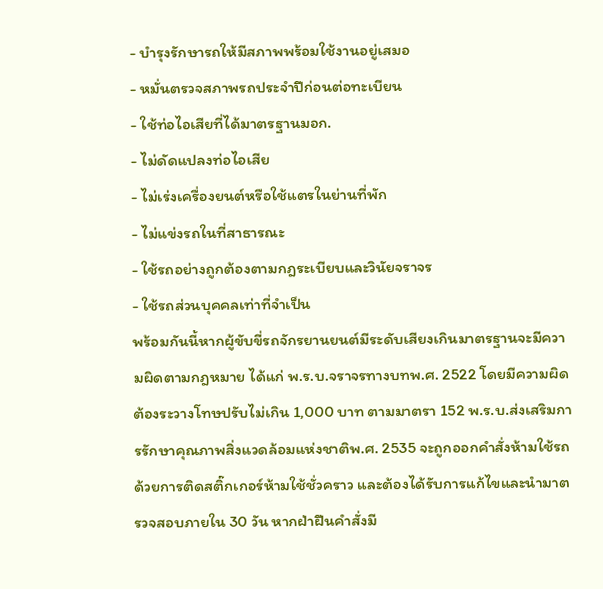- บำรุงรักษารถให้มีสภาพพร้อมใช้งานอยู่เสมอ
- หมั่นตรวจสภาพรถประจำปีก่อนต่อทะเบียน
- ใช้ท่อไอเสียที่ได้มาตรฐานมอก.
- ไม่ดัดแปลงท่อไอเสีย
- ไม่เร่งเครื่องยนต์หรือใช้แตรในย่านที่พัก
- ไม่แข่งรถในที่สาธารณะ
- ใช้รถอย่างถูกต้องตามกฎระเบียบและวินัยจราจร
- ใช้รถส่วนบุคคลเท่าที่จำเป็น
พร้อมกันนี้หากผู้ขับขี่รถจักรยานยนต์มีระดับเสียงเกินมาตรฐานจะมีความผิดตามกฎหมาย ได้แก่ พ.ร.บ.จราจรทางบทพ.ศ. 2522 โดยมีความผิดต้องระวางโทษปรับไม่เกิน 1,000 บาท ตามมาตรา 152 พ.ร.บ.ส่งเสริมการรักษาคุณภาพสิ่งแวดล้อมแห่งชาติพ.ศ. 2535 จะถูกออกคำสั่งห้ามใช้รถด้วยการติดสติ๊กเกอร์ห้ามใช้ชั่วคราว และต้องได้รับการแก้ไขและนำมาตรวจสอบภายใน 30 วัน หากฝ่าฝืนคำสั่งมี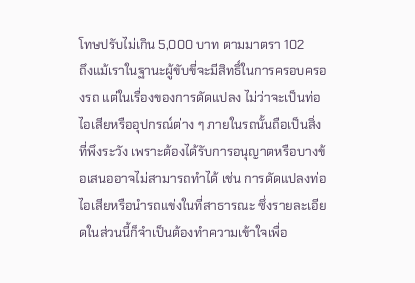โทษปรับไม่เกิน 5,000 บาท ตามมาตรา 102
ถึงแม้เราในฐานะผู้ขับขี่จะมีสิทธิ์ในการครอบครองรถ แต่ในเรื่องของการดัดแปลง ไม่ว่าจะเป็นท่อไอเสียหรืออุปกรณ์ต่าง ๆ ภายในรถนั้นถือเป็นสิ่งที่พึงระวัง เพราะต้องได้รับการอนุญาตหรือบางข้อเสนออาจไม่สามารถทำได้ เช่น การดัดแปลงท่อไอเสียหรือนำรถแข่งในที่สาธารณะ ซึ่งรายละเอียดในส่วนนี้ก็จำเป็นต้องทำความเข้าใจเพื่อ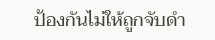ป้องกันไม่ให้ถูกจับดำ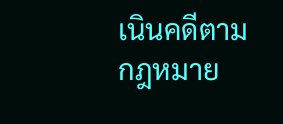เนินคดีตามกฎหมาย